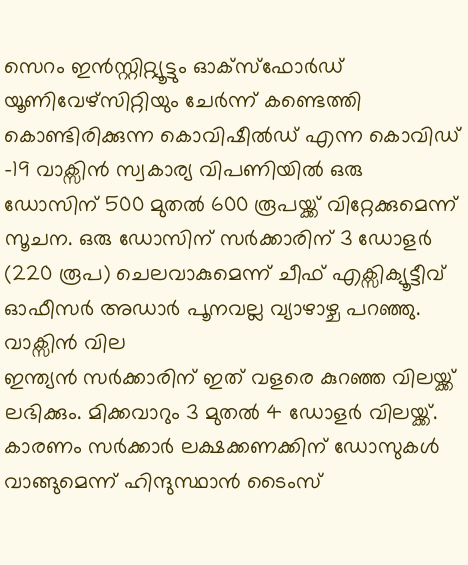സെറം ഇൻസ്റ്റിറ്റ്യൂട്ടും ഓക്സ്ഫോർഡ് യൂണിവേഴ്സിറ്റിയും ചേർന്ന് കണ്ടെത്തി കൊണ്ടിരിക്കുന്ന കൊവിഷീൽഡ് എന്ന കൊവിഡ് -19 വാക്സിൻ സ്വകാര്യ വിപണിയിൽ ഒരു ഡോസിന് 500 മുതൽ 600 രൂപയ്ക്ക് വിറ്റേക്കുമെന്ന് സൂചന. ഒരു ഡോസിന് സർക്കാരിന് 3 ഡോളർ (220 രൂപ) ചെലവാകുമെന്ന് ചീഫ് എക്സിക്യൂട്ടീവ് ഓഫീസർ അഡാർ പൂനവല്ല വ്യാഴാഴ്ച പറഞ്ഞു.
വാക്സിൻ വില
ഇന്ത്യൻ സർക്കാരിന് ഇത് വളരെ കുറഞ്ഞ വിലയ്ക്ക് ലഭിക്കും. മിക്കവാറും 3 മുതൽ 4 ഡോളർ വിലയ്ക്ക്. കാരണം സർക്കാർ ലക്ഷക്കണക്കിന് ഡോസുകൾ വാങ്ങുമെന്ന് ഹിന്ദുസ്ഥാൻ ടൈംസ്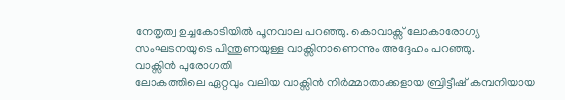നേതൃത്വ ഉച്ചകോടിയിൽ പൂനവാല പറഞ്ഞു. കൊവാക്സ് ലോകാരോഗ്യ സംഘടനയുടെ പിന്തുണയുള്ള വാക്സിനാണെന്നും അദ്ദേഹം പറഞ്ഞു.
വാക്സിൻ പുരോഗതി
ലോകത്തിലെ ഏറ്റവും വലിയ വാക്സിൻ നിർമ്മാതാക്കളായ ബ്രിട്ടീഷ് കമ്പനിയായ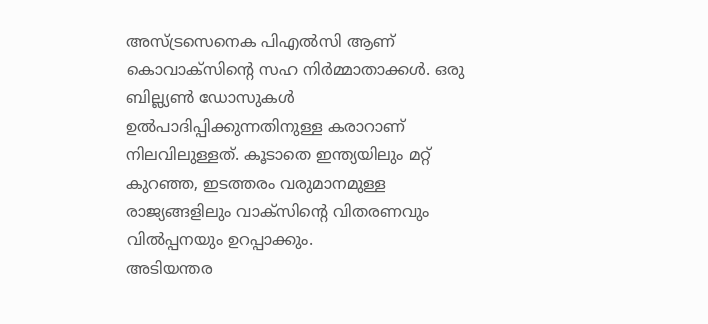അസ്ട്രസെനെക പിഎൽസി ആണ് കൊവാക്സിന്റെ സഹ നിർമ്മാതാക്കൾ. ഒരു ബില്ല്യൺ ഡോസുകൾ ഉൽപാദിപ്പിക്കുന്നതിനുള്ള കരാറാണ് നിലവിലുള്ളത്. കൂടാതെ ഇന്ത്യയിലും മറ്റ് കുറഞ്ഞ, ഇടത്തരം വരുമാനമുള്ള രാജ്യങ്ങളിലും വാക്സിന്റെ വിതരണവും വിൽപ്പനയും ഉറപ്പാക്കും.
അടിയന്തര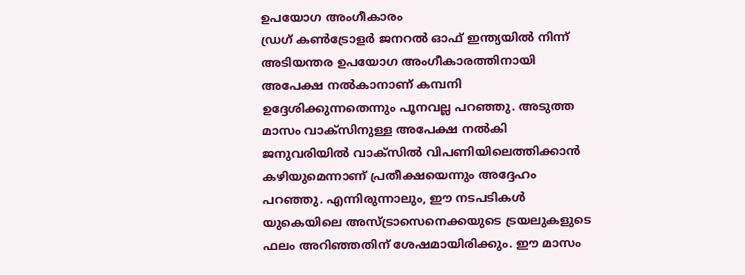ഉപയോഗ അംഗീകാരം
ഡ്രഗ് കൺട്രോളർ ജനറൽ ഓഫ് ഇന്ത്യയിൽ നിന്ന് അടിയന്തര ഉപയോഗ അംഗീകാരത്തിനായി അപേക്ഷ നൽകാനാണ് കമ്പനി ഉദ്ദേശിക്കുന്നതെന്നും പൂനവല്ല പറഞ്ഞു. അടുത്ത മാസം വാക്സിനുള്ള അപേക്ഷ നൽകി ജനുവരിയിൽ വാക്സിൽ വിപണിയിലെത്തിക്കാൻ കഴിയുമെന്നാണ് പ്രതീക്ഷയെന്നും അദ്ദേഹം പറഞ്ഞു. എന്നിരുന്നാലും, ഈ നടപടികൾ യുകെയിലെ അസ്ട്രാസെനെക്കയുടെ ട്രയലുകളുടെ ഫലം അറിഞ്ഞതിന് ശേഷമായിരിക്കും. ഈ മാസം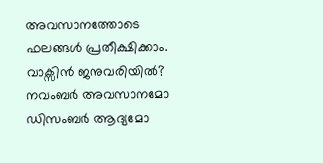അവസാനത്തോടെ ഫലങ്ങൾ പ്രതീക്ഷിക്കാം.
വാക്സിൻ ജനുവരിയിൽ?
നവംബർ അവസാനമോ ഡിസംബർ ആദ്യമോ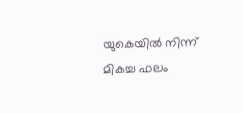യുകെയിൽ നിന്ന് മികച്ച ഫലം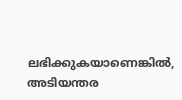ലഭിക്കുകയാണെങ്കിൽ, അടിയന്തര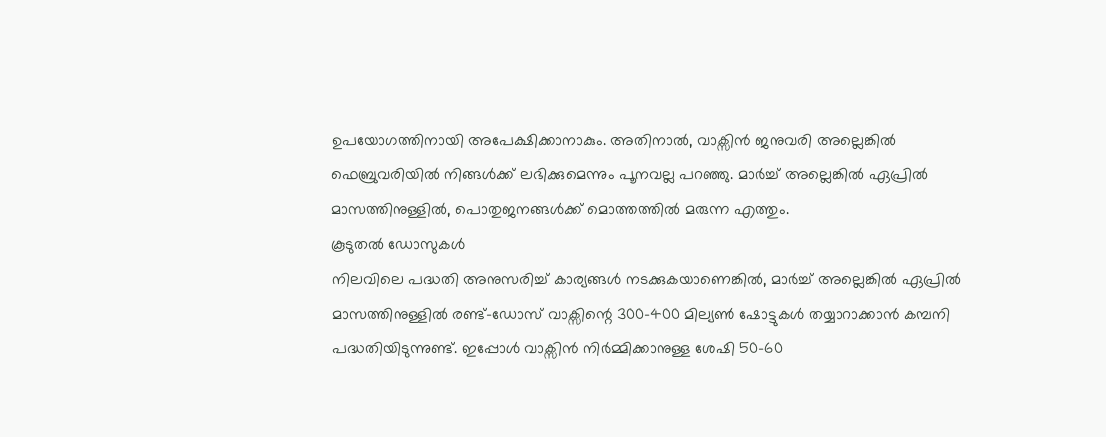ഉപയോഗത്തിനായി അപേക്ഷിക്കാനാകും. അതിനാൽ, വാക്സിൻ ജനുവരി അല്ലെങ്കിൽ ഫെബ്രുവരിയിൽ നിങ്ങൾക്ക് ലഭിക്കുമെന്നും പൂനവല്ല പറഞ്ഞു. മാർച്ച് അല്ലെങ്കിൽ ഏപ്രിൽ മാസത്തിനുള്ളിൽ, പൊതുജനങ്ങൾക്ക് മൊത്തത്തിൽ മരുന്ന എത്തും.
കൂടുതൽ ഡോസുകൾ
നിലവിലെ പദ്ധതി അനുസരിച്ച് കാര്യങ്ങൾ നടക്കുകയാണെങ്കിൽ, മാർച്ച് അല്ലെങ്കിൽ ഏപ്രിൽ മാസത്തിനുള്ളിൽ രണ്ട്-ഡോസ് വാക്സിന്റെ 300-400 മില്യൺ ഷോട്ടുകൾ തയ്യാറാക്കാൻ കമ്പനി പദ്ധതിയിടുന്നുണ്ട്. ഇപ്പോൾ വാക്സിൻ നിർമ്മിക്കാനുള്ള ശേഷി 50-60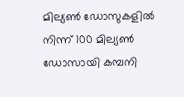മില്യൺ ഡോസുകളിൽ നിന്ന് 100 മില്യൺ ഡോസായി കമ്പനി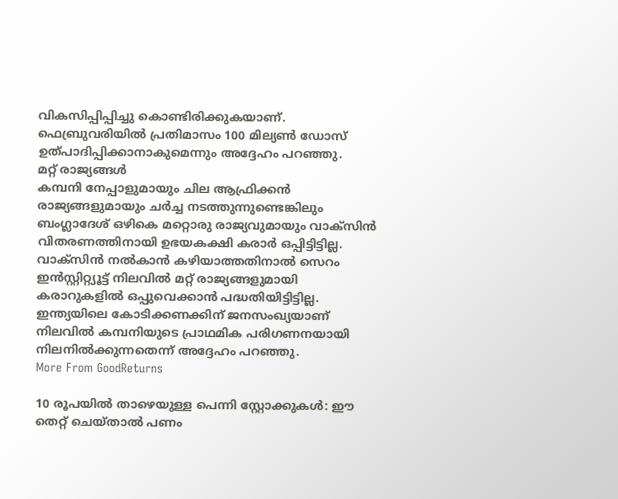വികസിപ്പിപ്പിച്ചു കൊണ്ടിരിക്കുകയാണ്. ഫെബ്രുവരിയിൽ പ്രതിമാസം 100 മില്യൺ ഡോസ് ഉത്പാദിപ്പിക്കാനാകുമെന്നും അദ്ദേഹം പറഞ്ഞു.
മറ്റ് രാജ്യങ്ങൾ
കമ്പനി നേപ്പാളുമായും ചില ആഫ്രിക്കൻ രാജ്യങ്ങളുമായും ചർച്ച നടത്തുന്നുണ്ടെങ്കിലും ബംഗ്ലാദേശ് ഒഴികെ മറ്റൊരു രാജ്യവുമായും വാക്സിൻ വിതരണത്തിനായി ഉഭയകക്ഷി കരാർ ഒപ്പിട്ടിട്ടില്ല. വാക്സിൻ നൽകാൻ കഴിയാത്തതിനാൽ സെറം ഇൻസ്റ്റിറ്റ്യൂട്ട് നിലവിൽ മറ്റ് രാജ്യങ്ങളുമായി കരാറുകളിൽ ഒപ്പുവെക്കാൻ പദ്ധതിയിട്ടിട്ടില്ല. ഇന്ത്യയിലെ കോടിക്കണക്കിന് ജനസംഖ്യയാണ് നിലവിൽ കമ്പനിയുടെ പ്രാഥമിക പരിഗണനയായി നിലനിൽക്കുന്നതെന്ന് അദ്ദേഹം പറഞ്ഞു.
More From GoodReturns

10 രൂപയിൽ താഴെയുള്ള പെന്നി സ്റ്റോക്കുകൾ: ഈ തെറ്റ് ചെയ്താൽ പണം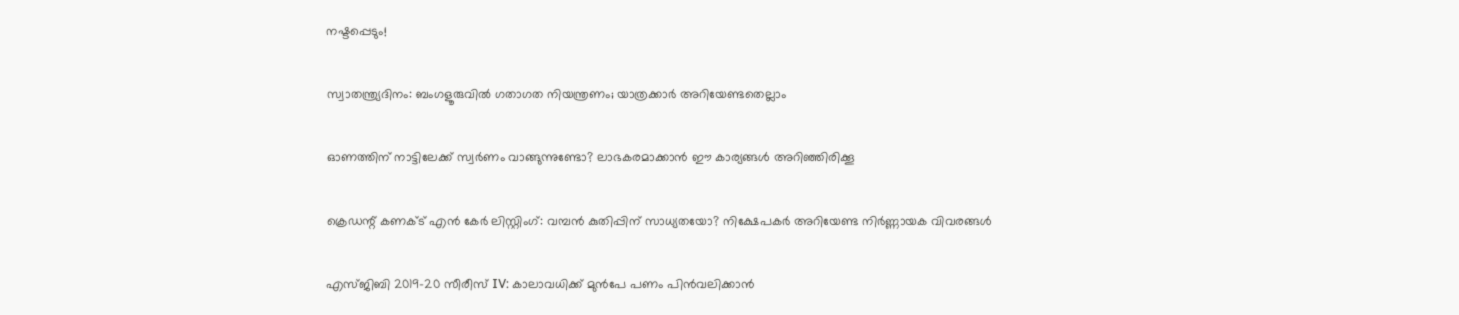നഷ്ടപ്പെടും!

സ്വാതന്ത്ര്യദിനം: ബംഗളൂരുവിൽ ഗതാഗത നിയന്ത്രണം; യാത്രക്കാർ അറിയേണ്ടതെല്ലാം

ഓണത്തിന് നാട്ടിലേക്ക് സ്വർണം വാങ്ങുന്നുണ്ടോ? ലാഭകരമാക്കാൻ ഈ കാര്യങ്ങൾ അറിഞ്ഞിരിക്കൂ

ക്രെഡന്റ് കണക്ട് എൻ കേർ ലിസ്റ്റിംഗ്: വമ്പൻ കുതിപ്പിന് സാധ്യതയോ? നിക്ഷേപകർ അറിയേണ്ട നിർണ്ണായക വിവരങ്ങൾ

എസ്ജിബി 2019-20 സീരീസ് IV: കാലാവധിക്ക് മുൻപേ പണം പിൻവലിക്കാൻ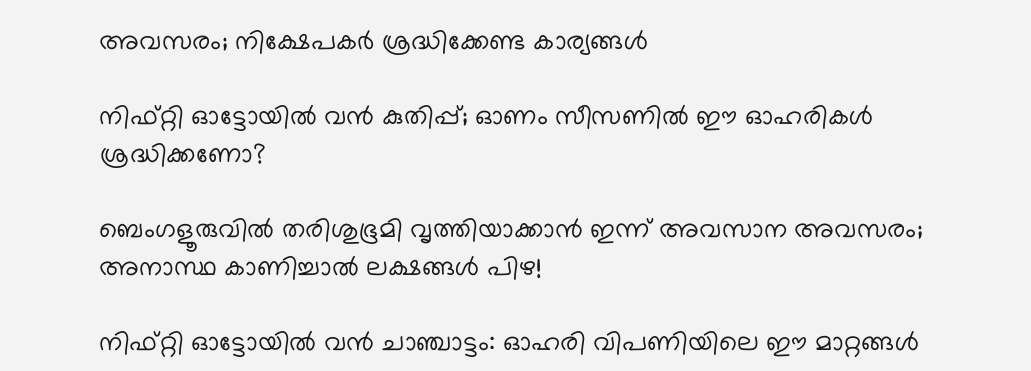അവസരം; നിക്ഷേപകർ ശ്രദ്ധിക്കേണ്ട കാര്യങ്ങൾ

നിഫ്റ്റി ഓട്ടോയിൽ വൻ കുതിപ്പ്; ഓണം സീസണിൽ ഈ ഓഹരികൾ ശ്രദ്ധിക്കണോ?

ബെംഗളൂരുവിൽ തരിശുഭൂമി വൃത്തിയാക്കാൻ ഇന്ന് അവസാന അവസരം; അനാസ്ഥ കാണിച്ചാൽ ലക്ഷങ്ങൾ പിഴ!

നിഫ്റ്റി ഓട്ടോയിൽ വൻ ചാഞ്ചാട്ടം: ഓഹരി വിപണിയിലെ ഈ മാറ്റങ്ങൾ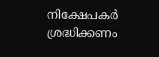നിക്ഷേപകർ ശ്രദ്ധിക്കണം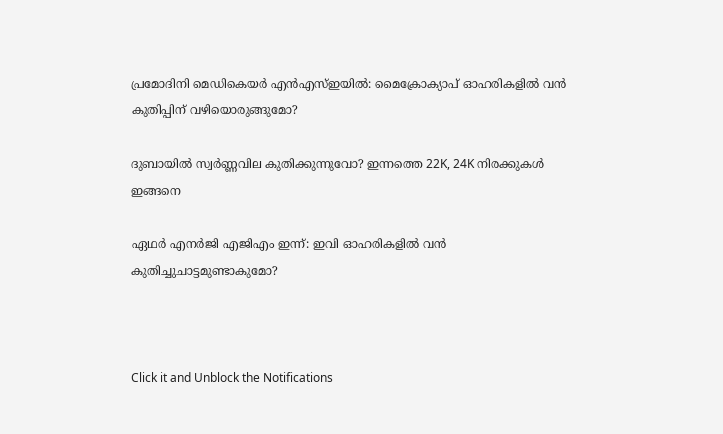പ്രമോദിനി മെഡികെയർ എൻഎസ്ഇയിൽ: മൈക്രോക്യാപ് ഓഹരികളിൽ വൻ കുതിപ്പിന് വഴിയൊരുങ്ങുമോ?

ദുബായിൽ സ്വർണ്ണവില കുതിക്കുന്നുവോ? ഇന്നത്തെ 22K, 24K നിരക്കുകൾ ഇങ്ങനെ

ഏഥർ എനർജി എജിഎം ഇന്ന്: ഇവി ഓഹരികളിൽ വൻ കുതിച്ചുചാട്ടമുണ്ടാകുമോ?



Click it and Unblock the Notifications